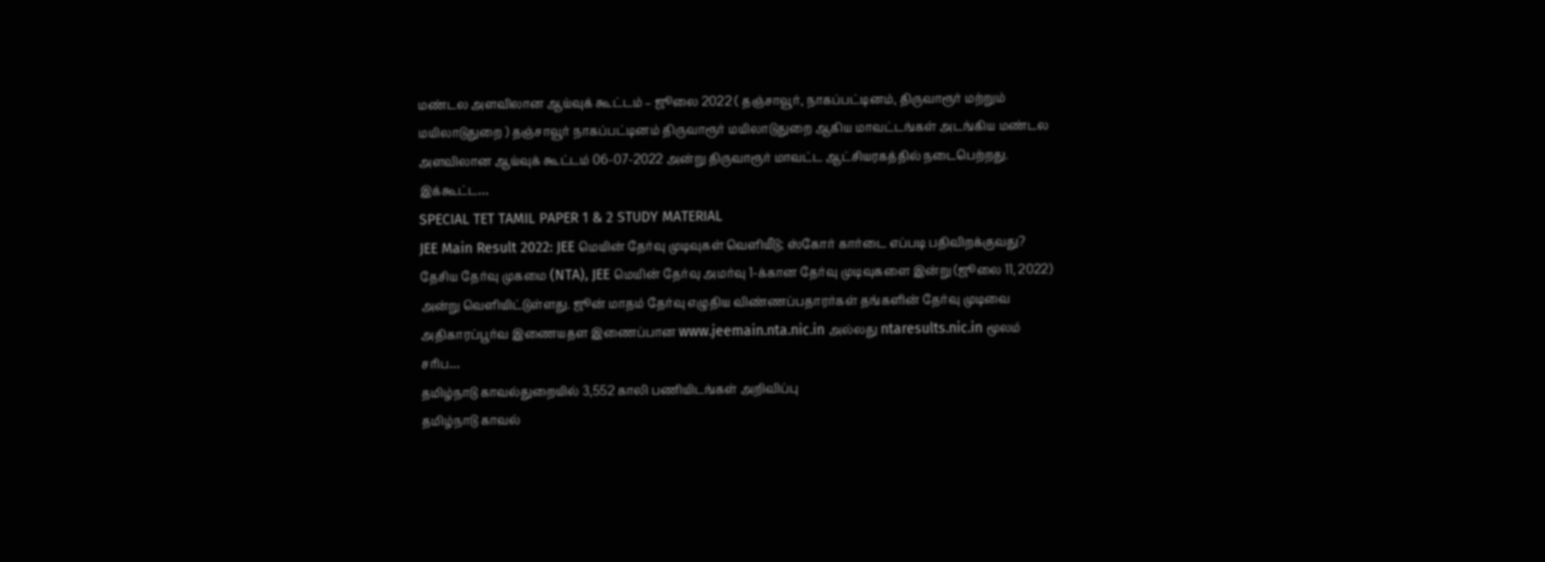மண்டல அளவிலான ஆய்வுக் கூட்டம் – ஜூலை 2022 ( தஞ்சாவூர், நாகப்பட்டினம், திருவாரூர் மற்றும் மயிலாடுதுறை ) தஞ்சாவூர் நாகப்பட்டினம் திருவாரூர் மயிலாடுதுறை ஆகிய மாவட்டங்கள் அடங்கிய மண்டல அளவிலான ஆய்வுக் கூட்டம் 06-07-2022 அன்று திருவாரூர் மாவட்ட ஆட்சியரகத்தில் நடைபெற்றது. இக்கூட்ட…
SPECIAL TET TAMIL PAPER 1 & 2 STUDY MATERIAL
JEE Main Result 2022: JEE மெயின் தேர்வு முடிவுகள் வெளியீடு; ஸ்கோர் கார்டை எப்படி பதிவிறக்குவது?
தேசிய தேர்வு முகமை (NTA), JEE மெயின் தேர்வு அமர்வு 1-க்கான தேர்வு முடிவுகளை இன்று (ஜூலை 11, 2022) அன்று வெளியிட்டுள்ளது. ஜூன் மாதம் தேர்வு எழுதிய விண்ணப்பதாரர்கள் தங்களின் தேர்வு முடிவை அதிகாரப்பூர்வ இணையதள இணைப்பான www.jeemain.nta.nic.in அல்லது ntaresults.nic.in மூலம் சரிப…
தமிழ்நாடு காவல்துறையில் 3,552 காலி பணியிடங்கள் அறிவிப்பு
தமிழ்நாடு காவல்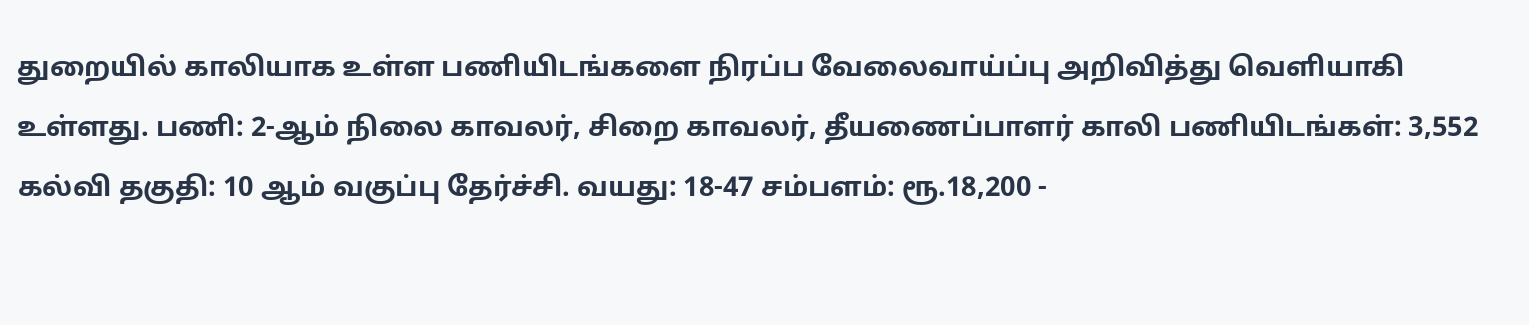துறையில் காலியாக உள்ள பணியிடங்களை நிரப்ப வேலைவாய்ப்பு அறிவித்து வெளியாகி உள்ளது. பணி: 2-ஆம் நிலை காவலர், சிறை காவலர், தீயணைப்பாளர் காலி பணியிடங்கள்: 3,552 கல்வி தகுதி: 10 ஆம் வகுப்பு தேர்ச்சி. வயது: 18-47 சம்பளம்: ரூ.18,200 -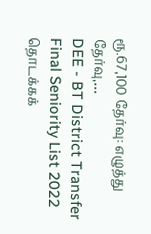ரூ.67,100 தேர்வு: எழுத்து தேர்வு,…
DEE - BT District Transfer Final Seniority List 2022
தொடக்கக்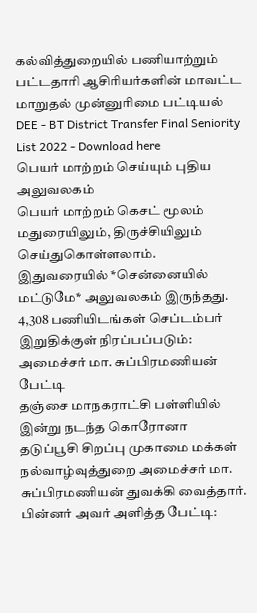கல்வித்துறையில் பணியாற்றும் பட்டதாரி ஆசிரியர்களின் மாவட்ட மாறுதல் முன்னுரிமை பட்டியல் DEE - BT District Transfer Final Seniority List 2022 - Download here
பெயர் மாற்றம் செய்யும் புதிய அலுவலகம்
பெயர் மாற்றம் கெசட் மூலம் மதுரையிலும், திருச்சியிலும் செய்துகொள்ளலாம். இதுவரையில் *சென்னையில் மட்டுமே* அலுவலகம் இருந்தது.
4,308 பணியிடங்கள் செப்டம்பர் இறுதிக்குள் நிரப்பப்படும்: அமைச்சர் மா. சுப்பிரமணியன் பேட்டி
தஞ்சை மாநகராட்சி பள்ளியில் இன்று நடந்த கொரோனா தடுப்பூசி சிறப்பு முகாமை மக்கள் நல்வாழ்வுத்துறை அமைச்சர் மா. சுப்பிரமணியன் துவக்கி வைத்தார். பின்னர் அவர் அளித்த பேட்டி: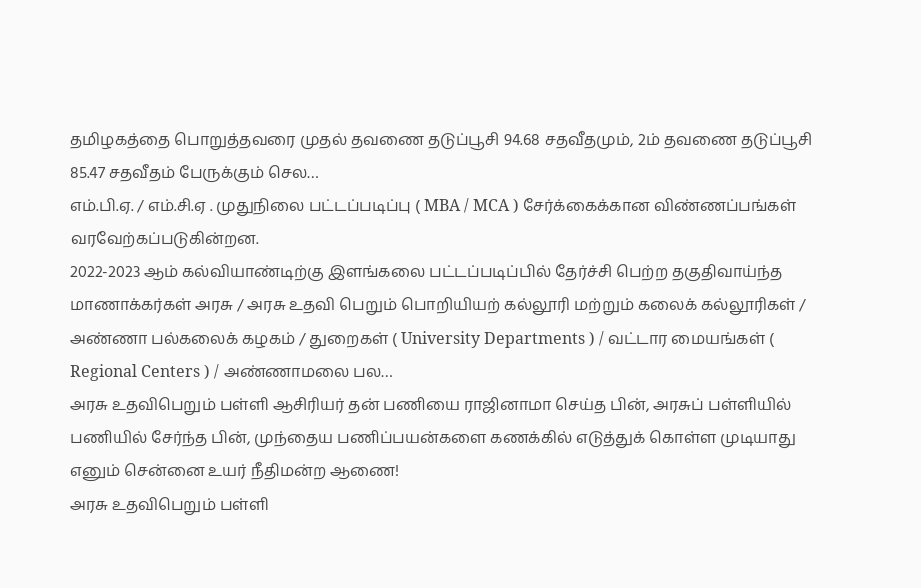தமிழகத்தை பொறுத்தவரை முதல் தவணை தடுப்பூசி 94.68 சதவீதமும், 2ம் தவணை தடுப்பூசி 85.47 சதவீதம் பேருக்கும் செல…
எம்.பி.ஏ. / எம்.சி.ஏ . முதுநிலை பட்டப்படிப்பு ( MBA / MCA ) சேர்க்கைக்கான விண்ணப்பங்கள் வரவேற்கப்படுகின்றன.
2022-2023 ஆம் கல்வியாண்டிற்கு இளங்கலை பட்டப்படிப்பில் தேர்ச்சி பெற்ற தகுதிவாய்ந்த மாணாக்கர்கள் அரசு / அரசு உதவி பெறும் பொறியியற் கல்லூரி மற்றும் கலைக் கல்லூரிகள் / அண்ணா பல்கலைக் கழகம் / துறைகள் ( University Departments ) / வட்டார மையங்கள் ( Regional Centers ) / அண்ணாமலை பல…
அரசு உதவிபெறும் பள்ளி ஆசிரியர் தன் பணியை ராஜினாமா செய்த பின், அரசுப் பள்ளியில் பணியில் சேர்ந்த பின், முந்தைய பணிப்பயன்களை கணக்கில் எடுத்துக் கொள்ள முடியாது எனும் சென்னை உயர் நீதிமன்ற ஆணை!
அரசு உதவிபெறும் பள்ளி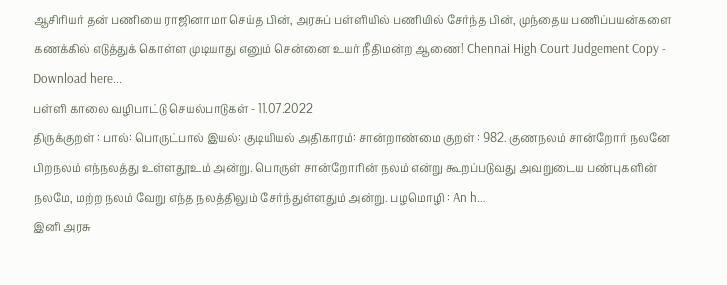ஆசிரியர் தன் பணியை ராஜினாமா செய்த பின், அரசுப் பள்ளியில் பணியில் சேர்ந்த பின், முந்தைய பணிப்பயன்களை கணக்கில் எடுத்துக் கொள்ள முடியாது எனும் சென்னை உயர் நீதிமன்ற ஆணை! Chennai High Court Judgement Copy - Download here...
பள்ளி காலை வழிபாட்டு செயல்பாடுகள் - 11.07.2022
திருக்குறள் : பால்: பொருட்பால் இயல்: குடியியல் அதிகாரம்: சான்றாண்மை குறள் : 982. குணநலம் சான்றோர் நலனே பிறநலம் எந்நலத்து உள்ளதூஉம் அன்று. பொருள் சான்றோரின் நலம் என்று கூறப்படுவது அவறுடைய பண்புகளின் நலமே, மற்ற நலம் வேறு எந்த நலத்திலும் சேர்ந்துள்ளதும் அன்று. பழமொழி : An h…
இனி அரசு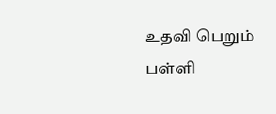உதவி பெறும் பள்ளி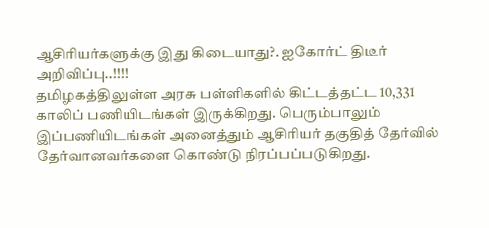ஆசிரியர்களுக்கு இது கிடையாது?. ஐகோர்ட் திடீர் அறிவிப்பு..!!!!
தமிழகத்திலுள்ள அரசு பள்ளிகளில் கிட்டத்தட்ட 10,331 காலிப் பணியிடங்கள் இருக்கிறது. பெரும்பாலும் இப்பணியிடங்கள் அனைத்தும் ஆசிரியர் தகுதித் தேர்வில் தேர்வானவர்களை கொண்டு நிரப்பப்படுகிறது.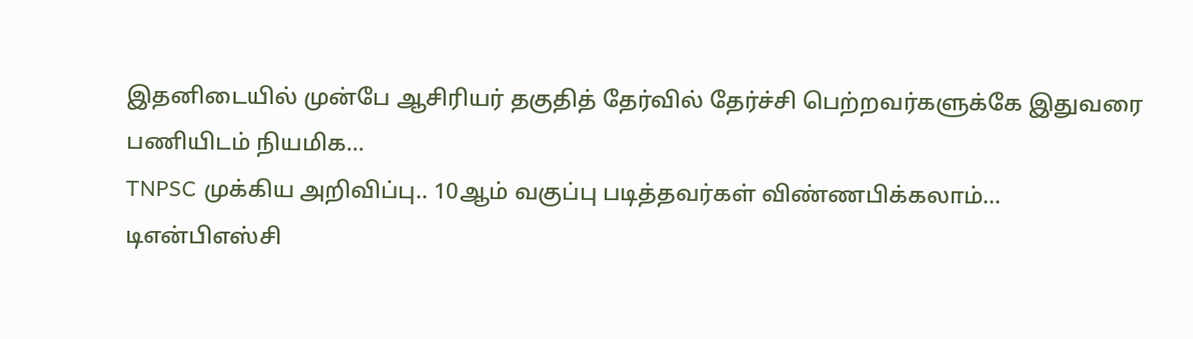இதனிடையில் முன்பே ஆசிரியர் தகுதித் தேர்வில் தேர்ச்சி பெற்றவர்களுக்கே இதுவரை பணியிடம் நியமிக…
TNPSC முக்கிய அறிவிப்பு.. 10ஆம் வகுப்பு படித்தவர்கள் விண்ணபிக்கலாம்...
டிஎன்பிஎஸ்சி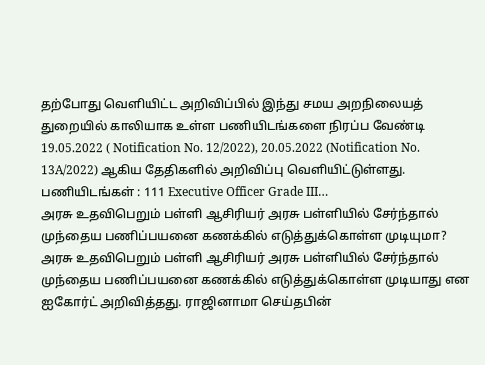தற்போது வெளியிட்ட அறிவிப்பில் இந்து சமய அறநிலையத் துறையில் காலியாக உள்ள பணியிடங்களை நிரப்ப வேண்டி 19.05.2022 ( Notification No. 12/2022), 20.05.2022 (Notification No. 13A/2022) ஆகிய தேதிகளில் அறிவிப்பு வெளியிட்டுள்ளது. பணியிடங்கள் : 111 Executive Officer Grade III…
அரசு உதவிபெறும் பள்ளி ஆசிரியர் அரசு பள்ளியில் சேர்ந்தால் முந்தைய பணிப்பயனை கணக்கில் எடுத்துக்கொள்ள முடியுமா?
அரசு உதவிபெறும் பள்ளி ஆசிரியர் அரசு பள்ளியில் சேர்ந்தால் முந்தைய பணிப்பயனை கணக்கில் எடுத்துக்கொள்ள முடியாது என ஐகோர்ட் அறிவித்தது. ராஜினாமா செய்தபின்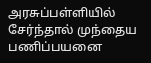அரசுப்பள்ளியில் சேர்ந்தால் முந்தைய பணிப்பயனை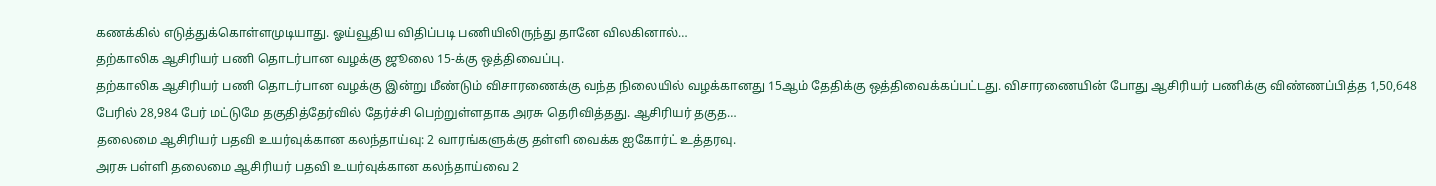கணக்கில் எடுத்துக்கொள்ளமுடியாது. ஓய்வூதிய விதிப்படி பணியிலிருந்து தானே விலகினால்…
தற்காலிக ஆசிரியர் பணி தொடர்பான வழக்கு ஜூலை 15-க்கு ஒத்திவைப்பு.
தற்காலிக ஆசிரியர் பணி தொடர்பான வழக்கு இன்று மீண்டும் விசாரணைக்கு வந்த நிலையில் வழக்கானது 15ஆம் தேதிக்கு ஒத்திவைக்கப்பட்டது. விசாரணையின் போது ஆசிரியர் பணிக்கு விண்ணப்பித்த 1,50,648 பேரில் 28,984 பேர் மட்டுமே தகுதித்தேர்வில் தேர்ச்சி பெற்றுள்ளதாக அரசு தெரிவித்தது. ஆசிரியர் தகுத…
தலைமை ஆசிரியர் பதவி உயர்வுக்கான கலந்தாய்வு: 2 வாரங்களுக்கு தள்ளி வைக்க ஐகோர்ட் உத்தரவு.
அரசு பள்ளி தலைமை ஆசிரியர் பதவி உயர்வுக்கான கலந்தாய்வை 2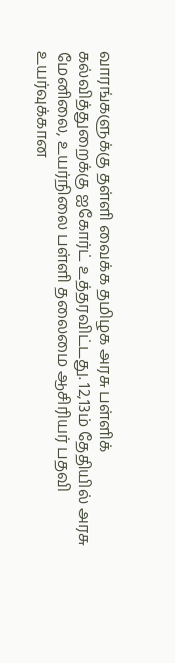வாரங்களுக்கு தள்ளி வைக்க தமிழக அரசு பள்ளிக் கல்வித்துறைக்கு ஐகோர்ட் உத்தரவிட்டது. 12,13ம் தேதியில் அரசு மேனிலை, உயர்நிலை பள்ளி தலைமை ஆசிரியர் பதவி உயர்வுக்கான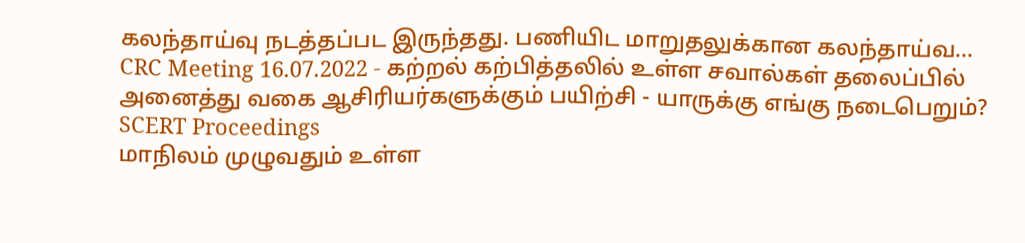கலந்தாய்வு நடத்தப்பட இருந்தது. பணியிட மாறுதலுக்கான கலந்தாய்வ…
CRC Meeting 16.07.2022 - கற்றல் கற்பித்தலில் உள்ள சவால்கள் தலைப்பில் அனைத்து வகை ஆசிரியர்களுக்கும் பயிற்சி - யாருக்கு எங்கு நடைபெறும்? SCERT Proceedings
மாநிலம் முழுவதும் உள்ள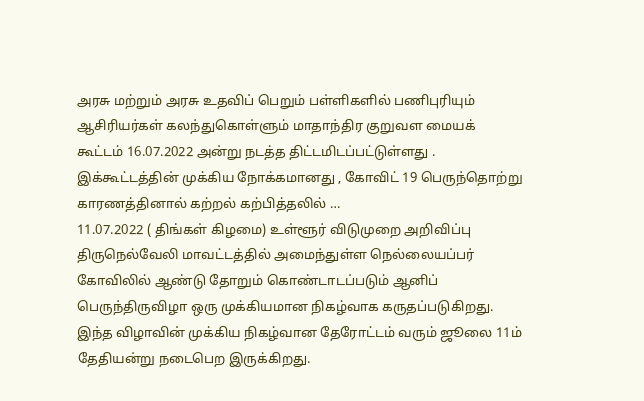அரசு மற்றும் அரசு உதவிப் பெறும் பள்ளிகளில் பணிபுரியும் ஆசிரியர்கள் கலந்துகொள்ளும் மாதாந்திர குறுவள மையக் கூட்டம் 16.07.2022 அன்று நடத்த திட்டமிடப்பட்டுள்ளது . இக்கூட்டத்தின் முக்கிய நோக்கமானது , கோவிட் 19 பெருந்தொற்று காரணத்தினால் கற்றல் கற்பித்தலில் …
11.07.2022 ( திங்கள் கிழமை) உள்ளூர் விடுமுறை அறிவிப்பு
திருநெல்வேலி மாவட்டத்தில் அமைந்துள்ள நெல்லையப்பர் கோவிலில் ஆண்டு தோறும் கொண்டாடப்படும் ஆனிப் பெருந்திருவிழா ஒரு முக்கியமான நிகழ்வாக கருதப்படுகிறது. இந்த விழாவின் முக்கிய நிகழ்வான தேரோட்டம் வரும் ஜூலை 11ம் தேதியன்று நடைபெற இருக்கிறது.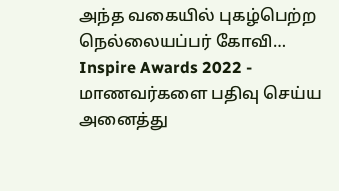அந்த வகையில் புகழ்பெற்ற நெல்லையப்பர் கோவி…
Inspire Awards 2022 - மாணவர்களை பதிவு செய்ய அனைத்து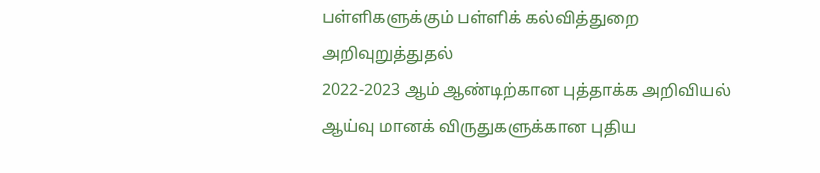பள்ளிகளுக்கும் பள்ளிக் கல்வித்துறை அறிவுறுத்துதல்
2022-2023 ஆம் ஆண்டிற்கான புத்தாக்க அறிவியல் ஆய்வு மானக் விருதுகளுக்கான புதிய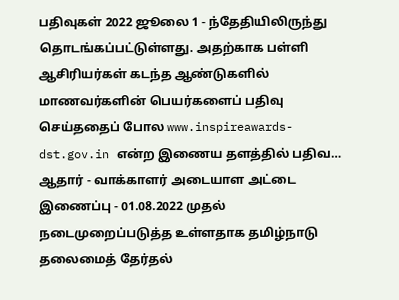பதிவுகள் 2022 ஜூலை 1 - ந்தேதியிலிருந்து தொடங்கப்பட்டுள்ளது. அதற்காக பள்ளி ஆசிரியர்கள் கடந்த ஆண்டுகளில் மாணவர்களின் பெயர்களைப் பதிவு செய்ததைப் போல www.inspireawards-dst.gov.in என்ற இணைய தளத்தில் பதிவ…
ஆதார் - வாக்காளர் அடையாள அட்டை இணைப்பு - 01.08.2022 முதல் நடைமுறைப்படுத்த உள்ளதாக தமிழ்நாடு தலைமைத் தேர்தல்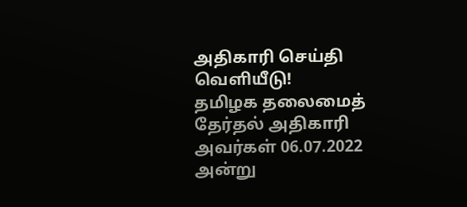அதிகாரி செய்தி வெளியீடு!
தமிழக தலைமைத் தேர்தல் அதிகாரி அவர்கள் 06.07.2022 அன்று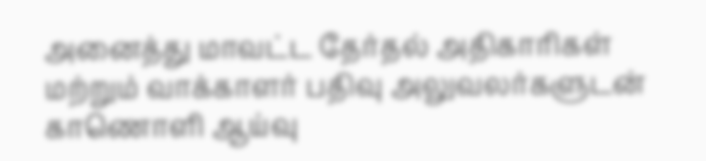அனைத்து மாவட்ட தேர்தல் அதிகாரிகள் மற்றும் வாக்காளர் பதிவு அலுவலர்களுடன் காணொளி ஆய்வு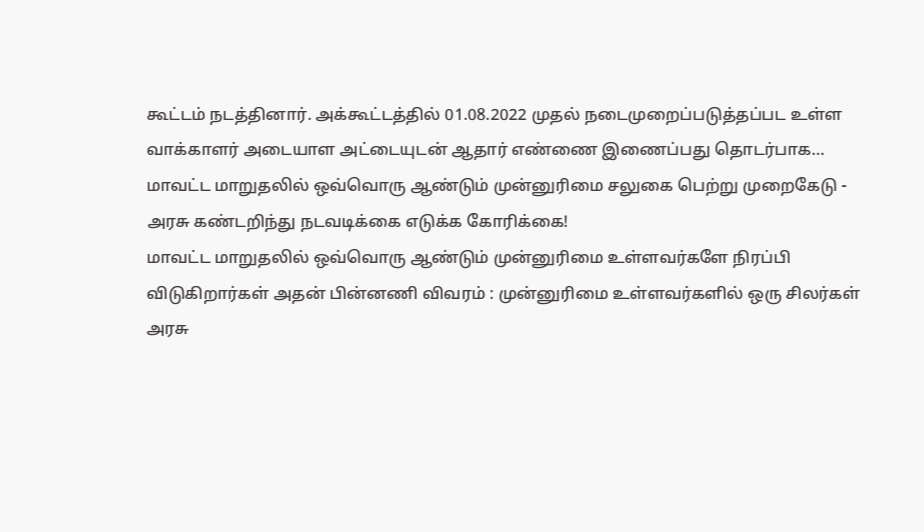கூட்டம் நடத்தினார். அக்கூட்டத்தில் 01.08.2022 முதல் நடைமுறைப்படுத்தப்பட உள்ள வாக்காளர் அடையாள அட்டையுடன் ஆதார் எண்ணை இணைப்பது தொடர்பாக…
மாவட்ட மாறுதலில் ஒவ்வொரு ஆண்டும் முன்னுரிமை சலுகை பெற்று முறைகேடு - அரசு கண்டறிந்து நடவடிக்கை எடுக்க கோரிக்கை!
மாவட்ட மாறுதலில் ஒவ்வொரு ஆண்டும் முன்னுரிமை உள்ளவர்களே நிரப்பி விடுகிறார்கள் அதன் பின்னணி விவரம் : முன்னுரிமை உள்ளவர்களில் ஒரு சிலர்கள் அரசு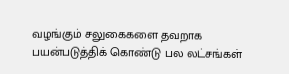வழங்கும் சலுகைகளை தவறாக பயன்படுத்திக் கொண்டு பல லட்சங்கள்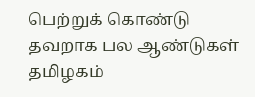பெற்றுக் கொண்டு தவறாக பல ஆண்டுகள் தமிழகம்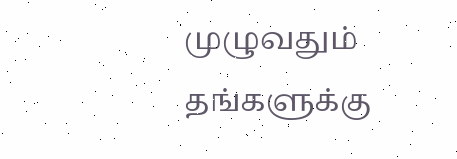முழுவதும் தங்களுக்கு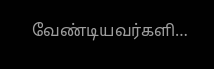வேண்டியவர்களி…